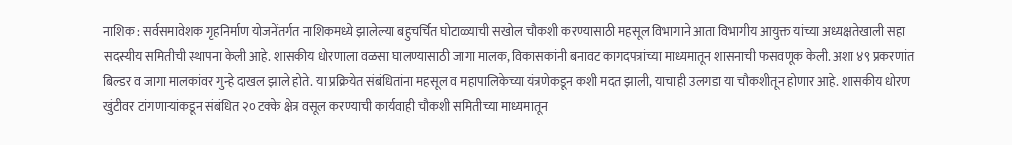नाशिक : सर्वसमावेशक गृहनिर्माण योजनेंतर्गत नाशिकमध्ये झालेल्या बहुचर्चित घोटाळ्याची सखोल चौकशी करण्यासाठी महसूल विभागाने आता विभागीय आयुक्त यांच्या अध्यक्षतेखाली सहा सदस्यीय समितीची स्थापना केली आहे. शासकीय धोरणाला वळसा घालण्यासाठी जागा मालक, विकासकांनी बनावट कागदपत्रांच्या माध्यमातून शासनाची फसवणूक केली. अशा ४९ प्रकरणांत बिल्डर व जागा मालकांवर गुन्हे दाखल झाले होते. या प्रक्रियेत संबंधितांना महसूल व महापालिकेच्या यंत्रणेकडून कशी मदत झाली, याचाही उलगडा या चौकशीतून होणार आहे. शासकीय धोरण खुंटीवर टांगणाऱ्यांकडून संबंधित २० टक्के क्षेत्र वसूल करण्याची कार्यवाही चौकशी समितीच्या माध्यमातून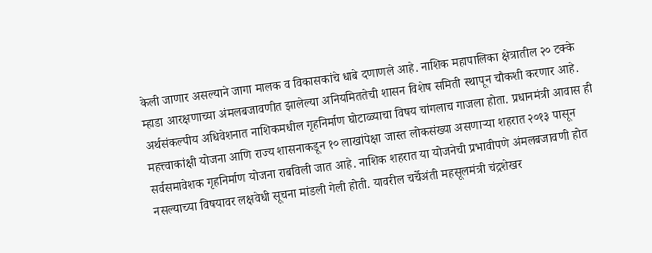केली जाणार असल्याने जागा मालक व विकासकांचे धाबे दणाणले आहे. नाशिक महापालिका क्षेत्रातील २० टक्के म्हाडा आरक्षणाच्या अंमलबजावणीत झालेल्या अनियमिततेची शासन विशेष समिती स्थापून चौकशी करणार आहे. अर्थसंकल्पीय अधिवेशनात नाशिकमधील गृहनिर्माण घोटाळ्याचा विषय चांगलाच गाजला होता. प्रधानमंत्री आवास ही महत्त्वाकांक्षी योजना आणि राज्य शासनाकडून १० लाखांपेक्षा जास्त लोकसंख्या असणाऱ्या शहरात २०१३ पासून सर्वसमावेशक गृहनिर्माण योजना राबविली जात आहे. नाशिक शहरात या योजनेची प्रभावीपणे अंमलबजावणी होत नसल्याच्या विषयावर लक्षवेधी सूचना मांडली गेली होती. यावरील चर्चेअंती महसूलमंत्री चंद्रशेखर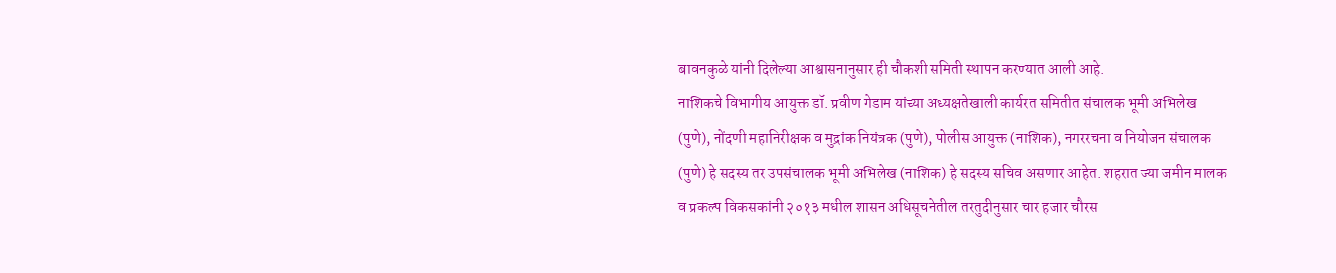बावनकुळे यांनी दिलेल्या आश्वासनानुसार ही चौकशी समिती स्थापन करण्यात आली आहे.
नाशिकचे विभागीय आयुक्त डॉ. प्रवीण गेडाम यांच्या अध्यक्षतेखाली कार्यरत समितीत संचालक भूमी अभिलेख (पुणे), नोंदणी महानिरीक्षक व मुद्रांक नियंत्रक (पुणे), पोलीस आयुक्त (नाशिक), नगररचना व नियोजन संचालक (पुणे) हे सदस्य तर उपसंचालक भूमी अभिलेख (नाशिक) हे सदस्य सचिव असणार आहेत. शहरात ज्या जमीन मालक व प्रकल्प विकसकांनी २०१३ मधील शासन अधिसूचनेतील तरतुदीनुसार चार हजार चौरस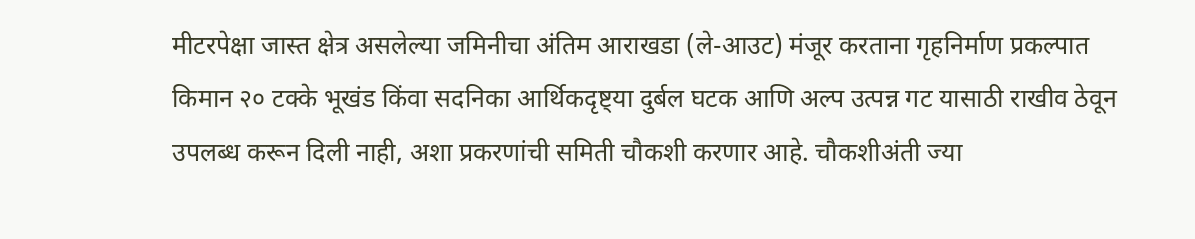मीटरपेक्षा जास्त क्षेत्र असलेल्या जमिनीचा अंतिम आराखडा (ले-आउट) मंजूर करताना गृहनिर्माण प्रकल्पात किमान २० टक्के भूखंड किंवा सदनिका आर्थिकदृष्ट्या दुर्बल घटक आणि अल्प उत्पन्न गट यासाठी राखीव ठेवून उपलब्ध करून दिली नाही, अशा प्रकरणांची समिती चौकशी करणार आहे. चौकशीअंती ज्या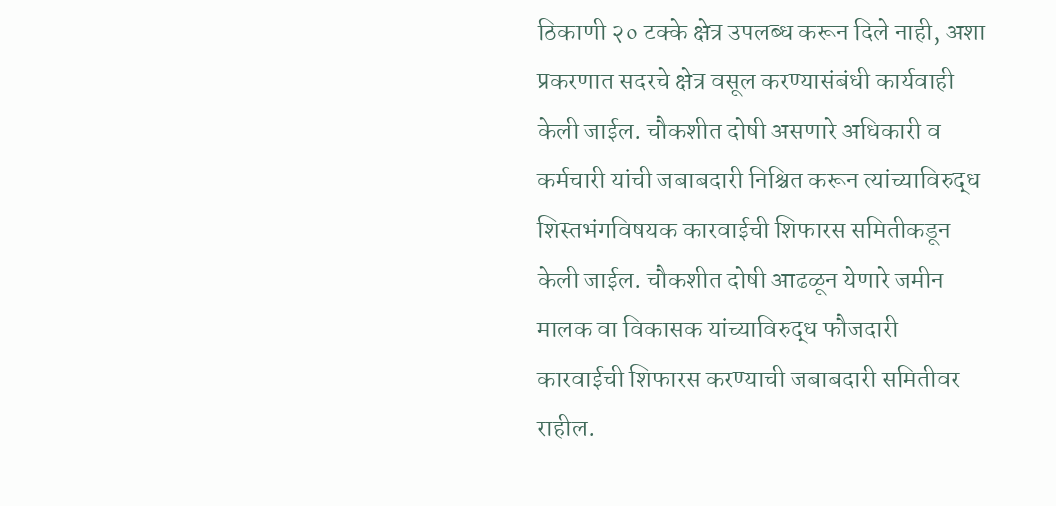ठिकाणी २० टक्के क्षेत्र उपलब्ध करून दिले नाही, अशा प्रकरणात सदरचे क्षेत्र वसूल करण्यासंबंधी कार्यवाही केली जाईल. चौकशीत दोषी असणारे अधिकारी व कर्मचारी यांची जबाबदारी निश्चित करून त्यांच्याविरुद्ध शिस्तभंगविषयक कारवाईची शिफारस समितीकडून केली जाईल. चौकशीत दोषी आढळून येणारे जमीन मालक वा विकासक यांच्याविरुद्ध फौजदारी कारवाईची शिफारस करण्याची जबाबदारी समितीवर राहील.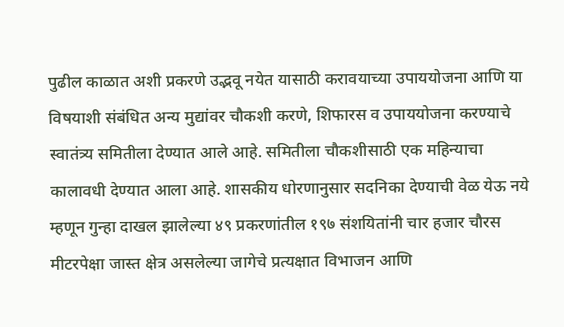पुढील काळात अशी प्रकरणे उद्भवू नयेत यासाठी करावयाच्या उपाययोजना आणि या विषयाशी संबंधित अन्य मुद्यांवर चौकशी करणे, शिफारस व उपाययोजना करण्याचे स्वातंत्र्य समितीला देण्यात आले आहे. समितीला चौकशीसाठी एक महिन्याचा कालावधी देण्यात आला आहे. शासकीय धोरणानुसार सदनिका देण्याची वेळ येऊ नये म्हणून गुन्हा दाखल झालेल्या ४९ प्रकरणांतील १९७ संशयितांनी चार हजार चौरस मीटरपेक्षा जास्त क्षेत्र असलेल्या जागेचे प्रत्यक्षात विभाजन आणि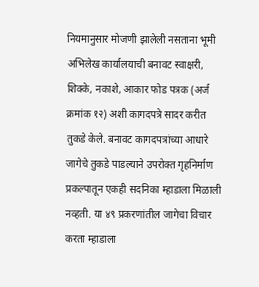नियमानुसार मोजणी झालेली नसताना भूमी अभिलेख कार्यालयाची बनावट स्वाक्षरी, शिक्के, नकाशे, आकार फोड पत्रक (अर्ज क्रमांक १२) अशी कागदपत्रे सादर करीत तुकडे केले. बनावट कागदपत्रांच्या आधारे जागेचे तुकडे पाडल्याने उपरोक्त गृहनिर्माण प्रकल्पातून एकही सदनिका म्हाडाला मिळाली नव्हती. या ४९ प्रकरणांतील जागेचा विचार करता म्हाडाला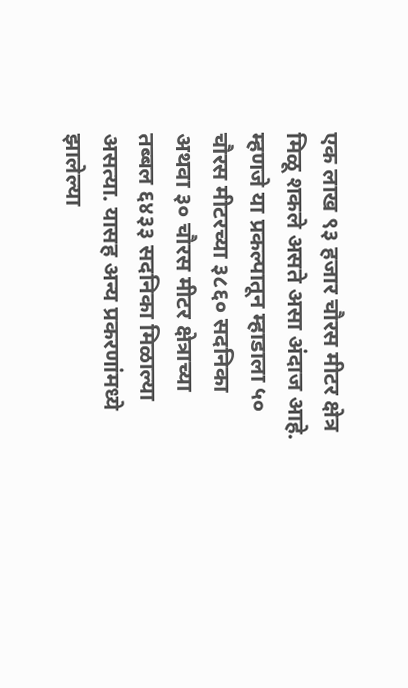एक लाख ९३ हजार चौरस मीटर क्षेत्र मिळू शकले असते असा अंदाज आहे. म्हणजे या प्रकल्पातून म्हाडाला ५० चौरस मीटरच्या ३८६० सदनिका अथवा ३० चौरस मीटर क्षेत्राच्या तब्बल ६४३३ सदनिका मिळाल्या असत्या. यासह अन्य प्रकरणांमध्ये झालेल्या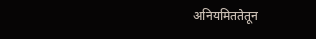अनियमिततेतून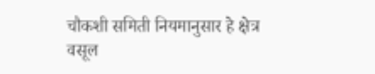चौकशी समिती नियमानुसार हे क्षेत्र वसूल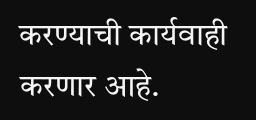करण्याची कार्यवाही करणार आहे.